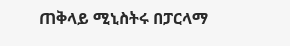ጠቅላይ ሚኒስትሩ በፓርላማ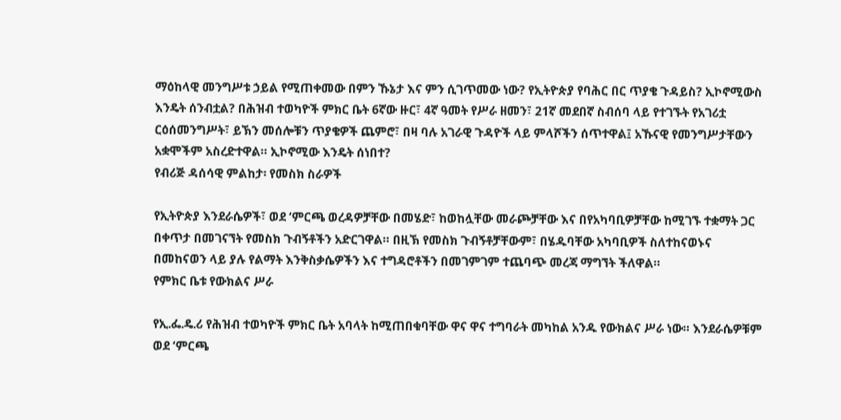ማዕከላዊ መንግሥቱ ኃይል የሚጠቀመው በምን ኹኔታ እና ምን ሲገጥመው ነው? የኢትዮጵያ የባሕር በር ጥያቄ ጉዳይስ? ኢኮኖሚውስ እንዴት ሰንብቷል? በሕዝብ ተወካዮች ምክር ቤት 6ኛው ዙር፣ 4ኛ ዓመት የሥራ ዘመን፣ 21ኛ መደበኛ ስብሰባ ላይ የተገኙት የአገሪቷ ርዕሰመንግሥት፣ ይኽን መሰሎቹን ጥያቄዎች ጨምሮ፣ በዛ ባሉ አገራዊ ጉዳዮች ላይ ምላሾችን ሰጥተዋል፤ አኹናዊ የመንግሥታቸውን አቋሞችም አስረድተዋል። ኢኮኖሚው እንዴት ሰነበተ?
የብሪጅ ዳሰሳዊ ምልከታ፡ የመስክ ስራዎች

የኢትዮጵያ እንደራሴዎች፣ ወደ ‘ምርጫ ወረዳዎቻቸው በመሄድ፣ ከወከሏቸው መራጮቻቸው እና በየአካባቢዎቻቸው ከሚገኙ ተቋማት ጋር በቀጥታ በመገናኘት የመስክ ጉብኝቶችን አድርገዋል። በዚኽ የመስክ ጉብኝቶቻቸውም፣ በሄዱባቸው አካባቢዎች ስለተከናወኑና በመከናወን ላይ ያሉ የልማት እንቅስቃሴዎችን እና ተግዳሮቶችን በመገምገም ተጨባጭ መረጃ ማግኘት ችለዋል።
የምክር ቤቱ የውክልና ሥራ

የኢ.ፌ.ዴ.ሪ የሕዝብ ተወካዮች ምክር ቤት አባላት ከሚጠበቁባቸው ዋና ዋና ተግባራት መካከል አንዱ የውክልና ሥራ ነው። እንደራሴዎቹም ወደ ‘ምርጫ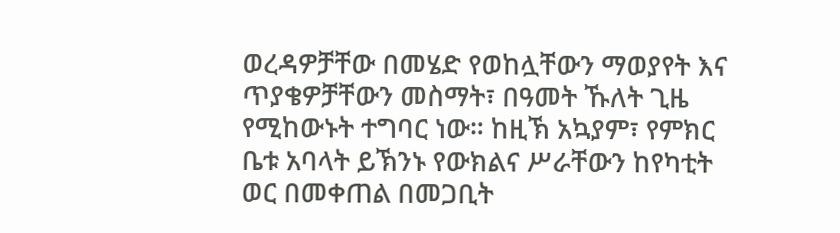ወረዳዎቻቸው በመሄድ የወከሏቸውን ማወያየት እና ጥያቄዎቻቸውን መስማት፣ በዓመት ኹለት ጊዜ የሚከውኑት ተግባር ነው። ከዚኽ አኳያም፣ የምክር ቤቱ አባላት ይኽንኑ የውክልና ሥራቸውን ከየካቲት ወር በመቀጠል በመጋቢት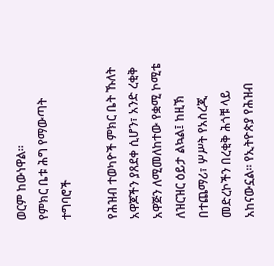ወርም ከውነዋል።
የምክር ቤቱ ሕግ የማውጣት ተግባሮች

የሕዝብ ተወካዮች ምክር ቤት ኹለት አዋጆችን ያጸደቀ ሲሆን፣ አንድ ረቂቅ አዋጅን ለሚመለከተው የቋሚ ኮሚቴ ለዝርዝር ዕይታ ልኳል፤ ከዚኽ በተጨማሪ፣ ሦሥት የአስረጂ መድረኮችን በረቂቅ ሕጎቹ ላይ አከናውኗል፡፡ የኢትዮጵያ የሕዝብ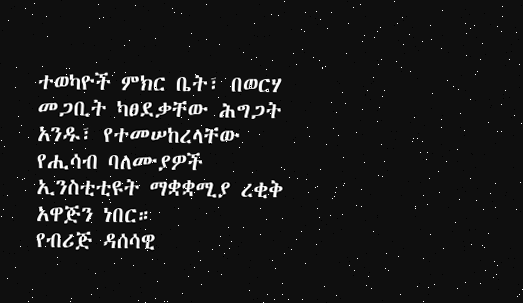ተወካዮች ምክር ቤት፣ በወርሃ መጋቢት ካፀደቃቸው ሕግጋት አንዱ፣ የተመሠከረላቸው የሒሳብ ባለሙያዎች ኢንስቲቲዩት ማቋቋሚያ ረቂቅ አዋጅን ነበር።
የብሪጅ ዳሰሳዊ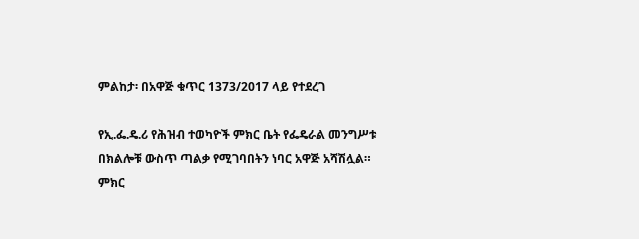ምልከታ፡ በአዋጅ ቁጥር 1373/2017 ላይ የተደረገ

የኢ.ፌ.ዴ.ሪ የሕዝብ ተወካዮች ምክር ቤት የፌዴራል መንግሥቱ በክልሎቹ ውስጥ ጣልቃ የሚገባበትን ነባር አዋጅ አሻሽሏል። ምክር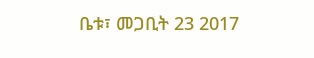ቤቱ፣ መጋቢት 23 2017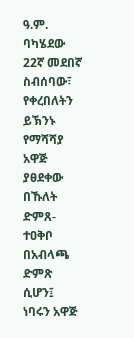ዓ.ም. ባካሄደው 22ኛ መደበኛ ስብሰባው፣ የቀረበለትን ይኽንኑ የማሻሻያ አዋጅ ያፀደቀው በኹለት ድምጸ-ተዐቅቦ በአብላጫ ድምጽ ሲሆን፤ ነባሩን አዋጅ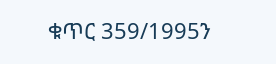ቁጥር 359/1995ን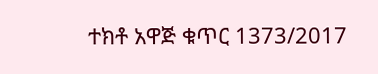ተክቶ አዋጅ ቁጥር 1373/2017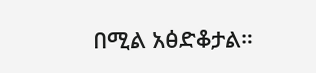በሚል አፅድቆታል።